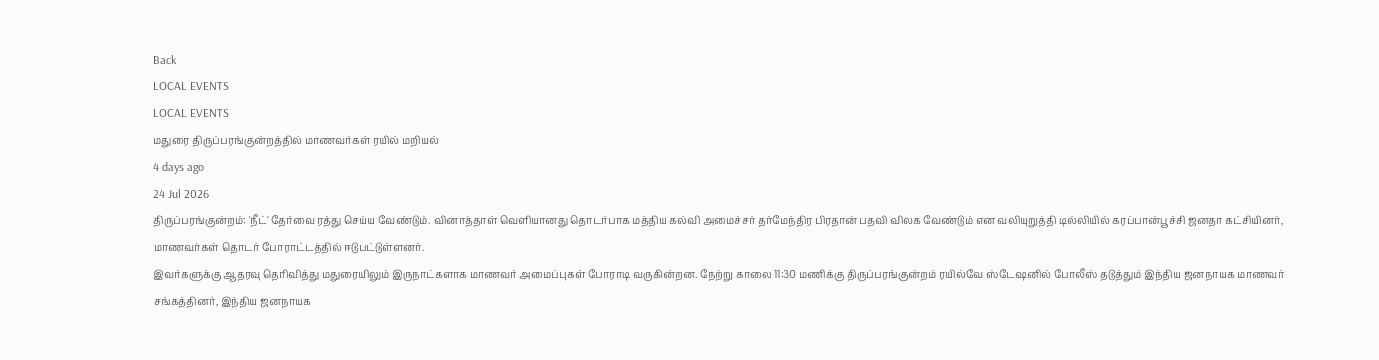Back
LOCAL EVENTS
LOCAL EVENTS
மதுரை திருப்பரங்குன்றத்தில் மாணவர்கள் ரயில் மறியல்
4 days ago
24 Jul 2026
திருப்பரங்குன்றம்: 'நீட்' தேர்வை ரத்து செய்ய வேண்டும். வினாத்தாள் வெளியானது தொடர்பாக மத்திய கல்வி அமைச்சர் தர்மேந்திர பிரதான் பதவி விலக வேண்டும் என வலியுறுத்தி டில்லியில் கரப்பான்பூச்சி ஜனதா கட்சியினர், மாணவர்கள் தொடர் போராட்டத்தில் ஈடுபட்டுள்ளனர்.
இவர்களுக்கு ஆதரவு தெரிவித்து மதுரையிலும் இருநாட்களாக மாணவர் அமைப்புகள் போராடி வருகின்றன. நேற்று காலை 11:30 மணிக்கு திருப்பரங்குன்றம் ரயில்வே ஸ்டேஷனில் போலீஸ் தடுத்தும் இந்திய ஜனநாயக மாணவர் சங்கத்தினர், இந்திய ஜனநாயக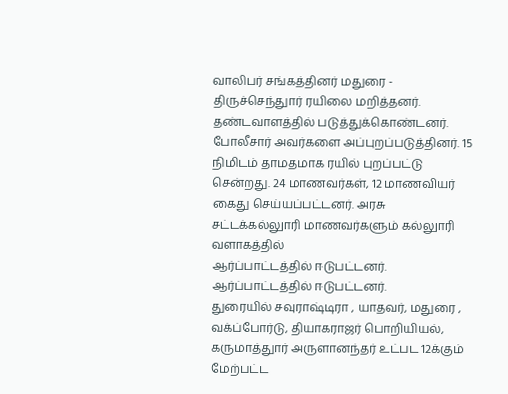வாலிபர் சங்கத்தினர் மதுரை - திருச்செந்துார் ரயிலை மறித்தனர். தண்டவாளத்தில் படுத்துக்கொண்டனர். போலீசார் அவர்களை அப்புறப்படுத்தினர். 15 நிமிடம் தாமதமாக ரயில் புறப்பட்டு சென்றது. 24 மாணவர்கள், 12 மாணவியர் கைது செய்யப்பட்டனர். அரசு சட்டக்கல்லுாரி மாணவர்களும் கல்லுாரி வளாகத்தில்
ஆர்ப்பாட்டத்தில் ஈடுபட்டனர்.
ஆர்ப்பாட்டத்தில் ஈடுபட்டனர்.
துரையில் சவுராஷ்டிரா , யாதவர், மதுரை , வக்ப்போர்டு, தியாகராஜர் பொறியியல், கருமாத்துார் அருளானந்தர் உட்பட 12க்கும் மேற்பட்ட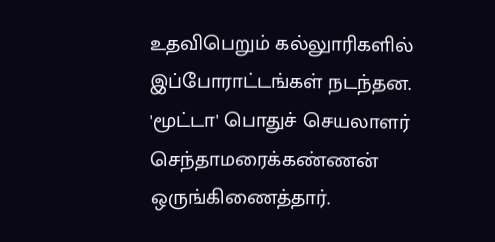உதவிபெறும் கல்லுாரிகளில் இப்போராட்டங்கள் நடந்தன. 'மூட்டா' பொதுச் செயலாளர் செந்தாமரைக்கண்ணன் ஒருங்கிணைத்தார்.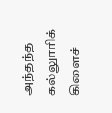அந்தந்த கல்லுாரிக் கிளைச்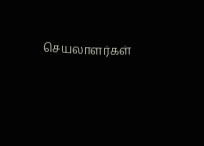செயலாளர்கள்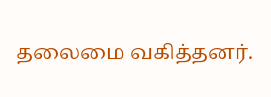தலைமை வகித்தனர்.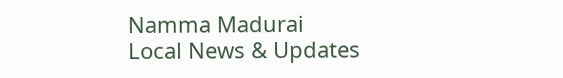Namma Madurai
Local News & Updates